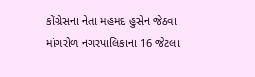કોંગ્રેસના નેતા મહમદ હુસેન જેઠવા માંગરોળ નગરપાલિકાના 16 જેટલા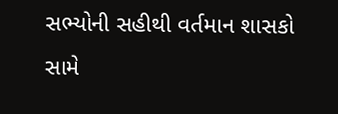સભ્યોની સહીથી વર્તમાન શાસકો સામે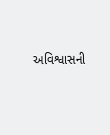અવિશ્વાસની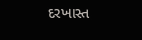દરખાસ્ત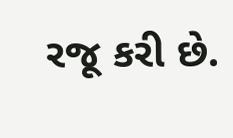રજૂ કરી છે.